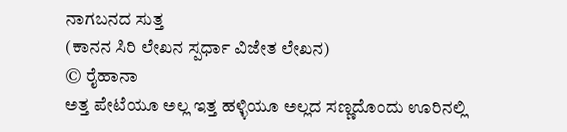ನಾಗಬನದ ಸುತ್ತ
(ಕಾನನ ಸಿರಿ ಲೇಖನ ಸ್ಪರ್ಧಾ ವಿಜೇತ ಲೇಖನ)
© ರೈಹಾನಾ
ಅತ್ತ ಪೇಟೆಯೂ ಅಲ್ಲ ಇತ್ತ ಹಳ್ಳಿಯೂ ಅಲ್ಲದ ಸಣ್ಣದೊಂದು ಊರಿನಲ್ಲಿ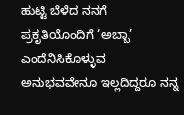ಹುಟ್ಟಿ ಬೆಳೆದ ನನಗೆ ಪ್ರಕೃತಿಯೊಂದಿಗೆ ‘ಅಬ್ಬಾ’ ಎಂದೆನಿಸಿಕೊಳ್ಳುವ ಅನುಭವವೇನೂ ಇಲ್ಲದಿದ್ದರೂ ನನ್ನ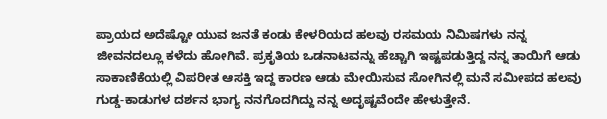ಪ್ರಾಯದ ಅದೆಷ್ಟೋ ಯುವ ಜನತೆ ಕಂಡು ಕೇಳರಿಯದ ಹಲವು ರಸಮಯ ನಿಮಿಷಗಳು ನನ್ನ ಜೀವನದಲ್ಲೂ ಕಳೆದು ಹೋಗಿವೆ. ಪ್ರಕೃತಿಯ ಒಡನಾಟವನ್ನು ಹೆಚ್ಚಾಗಿ ಇಷ್ಟಪಡುತ್ತಿದ್ದ ನನ್ನ ತಾಯಿಗೆ ಆಡು ಸಾಕಾಣಿಕೆಯಲ್ಲಿ ವಿಪರೀತ ಆಸಕ್ತಿ ಇದ್ದ ಕಾರಣ ಆಡು ಮೇಯಿಸುವ ಸೋಗಿನಲ್ಲಿ ಮನೆ ಸಮೀಪದ ಹಲವು ಗುಡ್ಡ-ಕಾಡುಗಳ ದರ್ಶನ ಭಾಗ್ಯ ನನಗೊದಗಿದ್ದು ನನ್ನ ಅದೃಷ್ಟವೆಂದೇ ಹೇಳುತ್ತೇನೆ.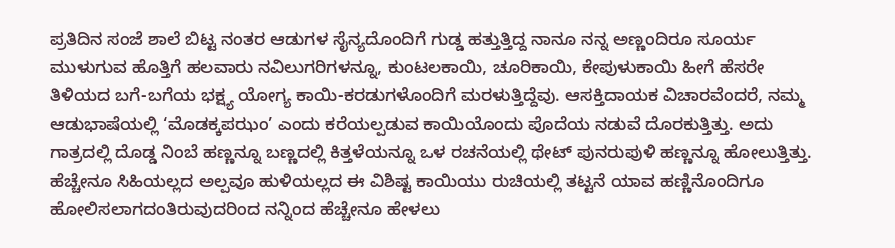ಪ್ರತಿದಿನ ಸಂಜೆ ಶಾಲೆ ಬಿಟ್ಟ ನಂತರ ಆಡುಗಳ ಸೈನ್ಯದೊಂದಿಗೆ ಗುಡ್ಡ ಹತ್ತುತ್ತಿದ್ದ ನಾನೂ ನನ್ನ ಅಣ್ಣಂದಿರೂ ಸೂರ್ಯ ಮುಳುಗುವ ಹೊತ್ತಿಗೆ ಹಲವಾರು ನವಿಲುಗರಿಗಳನ್ನೂ, ಕುಂಟಲಕಾಯಿ, ಚೂರಿಕಾಯಿ, ಕೇಪುಳುಕಾಯಿ ಹೀಗೆ ಹೆಸರೇ ತಿಳಿಯದ ಬಗೆ-ಬಗೆಯ ಭಕ್ಷ್ಯ ಯೋಗ್ಯ ಕಾಯಿ-ಕರಡುಗಳೊಂದಿಗೆ ಮರಳುತ್ತಿದ್ದೆವು. ಆಸಕ್ತಿದಾಯಕ ವಿಚಾರವೆಂದರೆ, ನಮ್ಮ ಆಡುಭಾಷೆಯಲ್ಲಿ ‘ಮೊಡಕ್ಕಪಝಂ’ ಎಂದು ಕರೆಯಲ್ಪಡುವ ಕಾಯಿಯೊಂದು ಪೊದೆಯ ನಡುವೆ ದೊರಕುತ್ತಿತ್ತು. ಅದು ಗಾತ್ರದಲ್ಲಿ ದೊಡ್ಡ ನಿಂಬೆ ಹಣ್ಣನ್ನೂ ಬಣ್ಣದಲ್ಲಿ ಕಿತ್ತಳೆಯನ್ನೂ ಒಳ ರಚನೆಯಲ್ಲಿ ಥೇಟ್ ಪುನರುಪುಳಿ ಹಣ್ಣನ್ನೂ ಹೋಲುತ್ತಿತ್ತು. ಹೆಚ್ಚೇನೂ ಸಿಹಿಯಲ್ಲದ ಅಲ್ಪವೂ ಹುಳಿಯಲ್ಲದ ಈ ವಿಶಿಷ್ಟ ಕಾಯಿಯು ರುಚಿಯಲ್ಲಿ ತಟ್ಟನೆ ಯಾವ ಹಣ್ಣಿನೊಂದಿಗೂ ಹೋಲಿಸಲಾಗದಂತಿರುವುದರಿಂದ ನನ್ನಿಂದ ಹೆಚ್ಚೇನೂ ಹೇಳಲು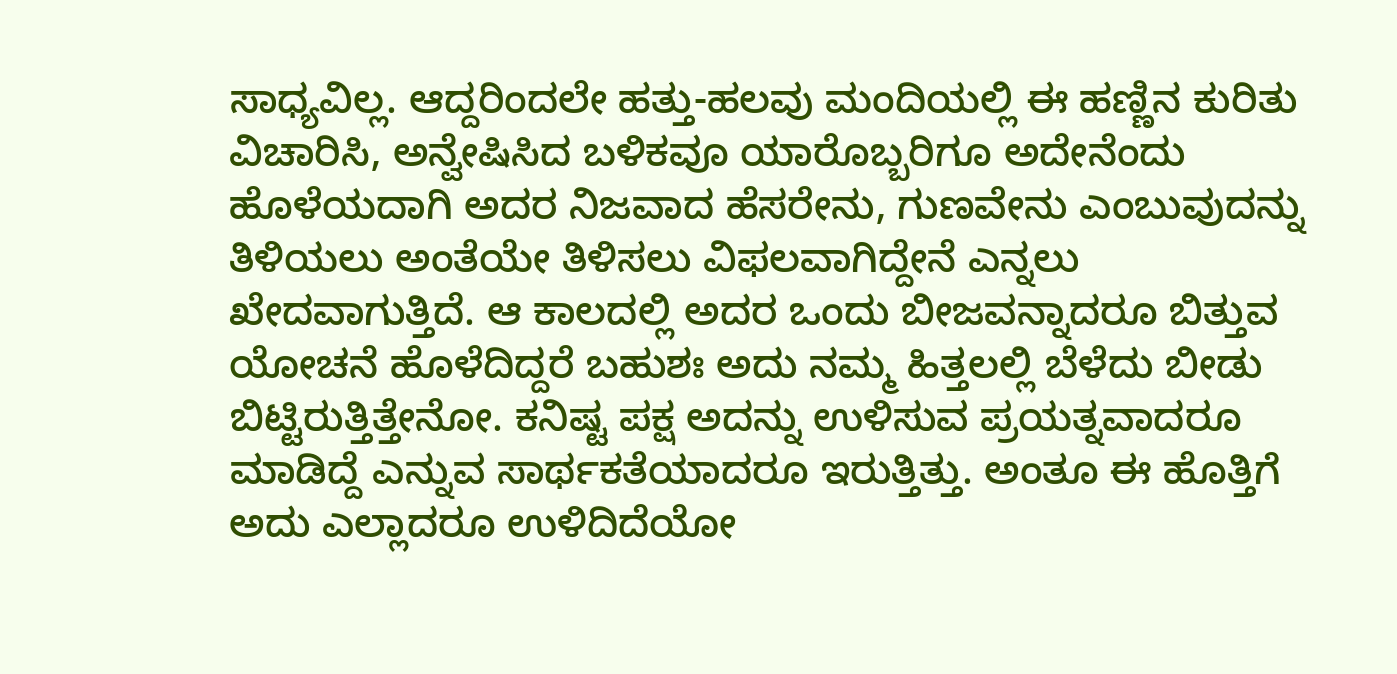ಸಾಧ್ಯವಿಲ್ಲ. ಆದ್ದರಿಂದಲೇ ಹತ್ತು-ಹಲವು ಮಂದಿಯಲ್ಲಿ ಈ ಹಣ್ಣಿನ ಕುರಿತು ವಿಚಾರಿಸಿ, ಅನ್ವೇಷಿಸಿದ ಬಳಿಕವೂ ಯಾರೊಬ್ಬರಿಗೂ ಅದೇನೆಂದು ಹೊಳೆಯದಾಗಿ ಅದರ ನಿಜವಾದ ಹೆಸರೇನು, ಗುಣವೇನು ಎಂಬುವುದನ್ನು ತಿಳಿಯಲು ಅಂತೆಯೇ ತಿಳಿಸಲು ವಿಫಲವಾಗಿದ್ದೇನೆ ಎನ್ನಲು ಖೇದವಾಗುತ್ತಿದೆ. ಆ ಕಾಲದಲ್ಲಿ ಅದರ ಒಂದು ಬೀಜವನ್ನಾದರೂ ಬಿತ್ತುವ ಯೋಚನೆ ಹೊಳೆದಿದ್ದರೆ ಬಹುಶಃ ಅದು ನಮ್ಮ ಹಿತ್ತಲಲ್ಲಿ ಬೆಳೆದು ಬೀಡು ಬಿಟ್ಟಿರುತ್ತಿತ್ತೇನೋ. ಕನಿಷ್ಟ ಪಕ್ಷ ಅದನ್ನು ಉಳಿಸುವ ಪ್ರಯತ್ನವಾದರೂ ಮಾಡಿದ್ದೆ ಎನ್ನುವ ಸಾರ್ಥಕತೆಯಾದರೂ ಇರುತ್ತಿತ್ತು. ಅಂತೂ ಈ ಹೊತ್ತಿಗೆ ಅದು ಎಲ್ಲಾದರೂ ಉಳಿದಿದೆಯೋ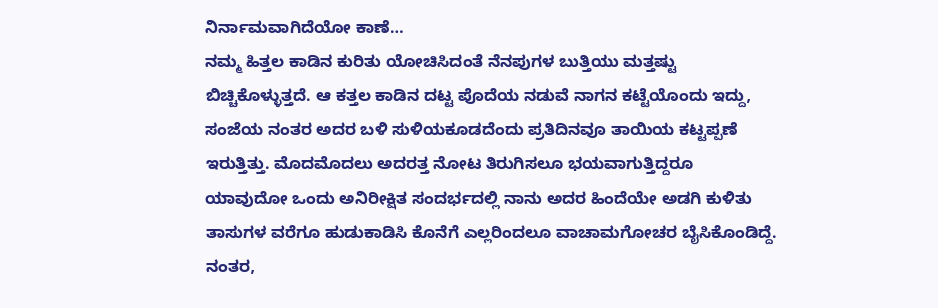ನಿರ್ನಾಮವಾಗಿದೆಯೋ ಕಾಣೆ…
ನಮ್ಮ ಹಿತ್ತಲ ಕಾಡಿನ ಕುರಿತು ಯೋಚಿಸಿದಂತೆ ನೆನಪುಗಳ ಬುತ್ತಿಯು ಮತ್ತಷ್ಟು ಬಿಚ್ಚಿಕೊಳ್ಳುತ್ತದೆ. ಆ ಕತ್ತಲ ಕಾಡಿನ ದಟ್ಟ ಪೊದೆಯ ನಡುವೆ ನಾಗನ ಕಟ್ಟೆಯೊಂದು ಇದ್ದು, ಸಂಜೆಯ ನಂತರ ಅದರ ಬಳಿ ಸುಳಿಯಕೂಡದೆಂದು ಪ್ರತಿದಿನವೂ ತಾಯಿಯ ಕಟ್ಟಪ್ಪಣೆ ಇರುತ್ತಿತ್ತು. ಮೊದಮೊದಲು ಅದರತ್ತ ನೋಟ ತಿರುಗಿಸಲೂ ಭಯವಾಗುತ್ತಿದ್ದರೂ ಯಾವುದೋ ಒಂದು ಅನಿರೀಕ್ಷಿತ ಸಂದರ್ಭದಲ್ಲಿ ನಾನು ಅದರ ಹಿಂದೆಯೇ ಅಡಗಿ ಕುಳಿತು ತಾಸುಗಳ ವರೆಗೂ ಹುಡುಕಾಡಿಸಿ ಕೊನೆಗೆ ಎಲ್ಲರಿಂದಲೂ ವಾಚಾಮಗೋಚರ ಬೈಸಿಕೊಂಡಿದ್ದೆ. ನಂತರ,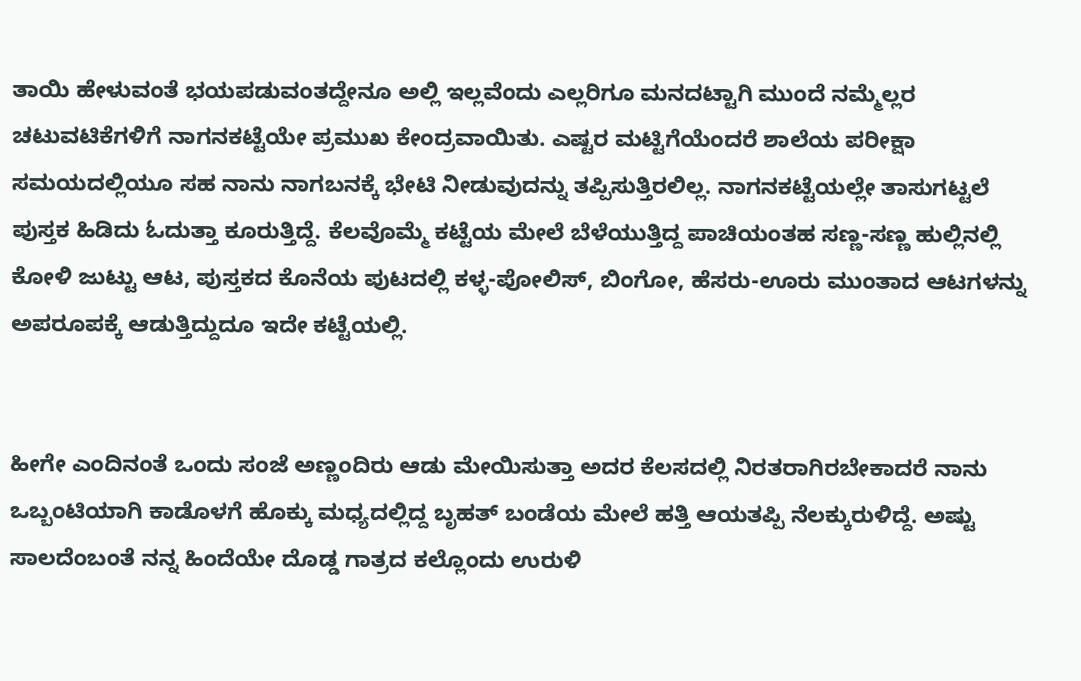ತಾಯಿ ಹೇಳುವಂತೆ ಭಯಪಡುವಂತದ್ದೇನೂ ಅಲ್ಲಿ ಇಲ್ಲವೆಂದು ಎಲ್ಲರಿಗೂ ಮನದಟ್ಟಾಗಿ ಮುಂದೆ ನಮ್ಮೆಲ್ಲರ ಚಟುವಟಿಕೆಗಳಿಗೆ ನಾಗನಕಟ್ಟೆಯೇ ಪ್ರಮುಖ ಕೇಂದ್ರವಾಯಿತು. ಎಷ್ಟರ ಮಟ್ಟಿಗೆಯೆಂದರೆ ಶಾಲೆಯ ಪರೀಕ್ಷಾ ಸಮಯದಲ್ಲಿಯೂ ಸಹ ನಾನು ನಾಗಬನಕ್ಕೆ ಭೇಟಿ ನೀಡುವುದನ್ನು ತಪ್ಪಿಸುತ್ತಿರಲಿಲ್ಲ. ನಾಗನಕಟ್ಟೆಯಲ್ಲೇ ತಾಸುಗಟ್ಟಲೆ ಪುಸ್ತಕ ಹಿಡಿದು ಓದುತ್ತಾ ಕೂರುತ್ತಿದ್ದೆ. ಕೆಲವೊಮ್ಮೆ ಕಟ್ಟೆಯ ಮೇಲೆ ಬೆಳೆಯುತ್ತಿದ್ದ ಪಾಚಿಯಂತಹ ಸಣ್ಣ-ಸಣ್ಣ ಹುಲ್ಲಿನಲ್ಲಿ ಕೋಳಿ ಜುಟ್ಟು ಆಟ, ಪುಸ್ತಕದ ಕೊನೆಯ ಪುಟದಲ್ಲಿ ಕಳ್ಳ-ಪೋಲಿಸ್, ಬಿಂಗೋ, ಹೆಸರು-ಊರು ಮುಂತಾದ ಆಟಗಳನ್ನು ಅಪರೂಪಕ್ಕೆ ಆಡುತ್ತಿದ್ದುದೂ ಇದೇ ಕಟ್ಟೆಯಲ್ಲಿ.


ಹೀಗೇ ಎಂದಿನಂತೆ ಒಂದು ಸಂಜೆ ಅಣ್ಣಂದಿರು ಆಡು ಮೇಯಿಸುತ್ತಾ ಅದರ ಕೆಲಸದಲ್ಲಿ ನಿರತರಾಗಿರಬೇಕಾದರೆ ನಾನು ಒಬ್ಬಂಟಿಯಾಗಿ ಕಾಡೊಳಗೆ ಹೊಕ್ಕು ಮಧ್ಯದಲ್ಲಿದ್ದ ಬೃಹತ್ ಬಂಡೆಯ ಮೇಲೆ ಹತ್ತಿ ಆಯತಪ್ಪಿ ನೆಲಕ್ಕುರುಳಿದ್ದೆ. ಅಷ್ಟು ಸಾಲದೆಂಬಂತೆ ನನ್ನ ಹಿಂದೆಯೇ ದೊಡ್ಡ ಗಾತ್ರದ ಕಲ್ಲೊಂದು ಉರುಳಿ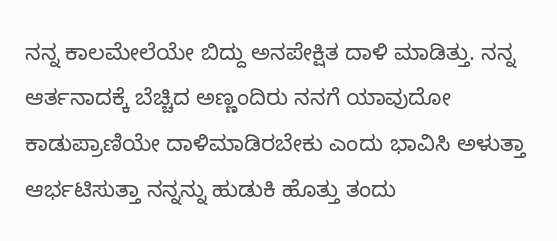ನನ್ನ ಕಾಲಮೇಲೆಯೇ ಬಿದ್ದು ಅನಪೇಕ್ಷಿತ ದಾಳಿ ಮಾಡಿತ್ತು. ನನ್ನ ಆರ್ತನಾದಕ್ಕೆ ಬೆಚ್ಚಿದ ಅಣ್ಣಂದಿರು ನನಗೆ ಯಾವುದೋ ಕಾಡುಪ್ರಾಣಿಯೇ ದಾಳಿಮಾಡಿರಬೇಕು ಎಂದು ಭಾವಿಸಿ ಅಳುತ್ತಾ ಆರ್ಭಟಿಸುತ್ತಾ ನನ್ನನ್ನು ಹುಡುಕಿ ಹೊತ್ತು ತಂದು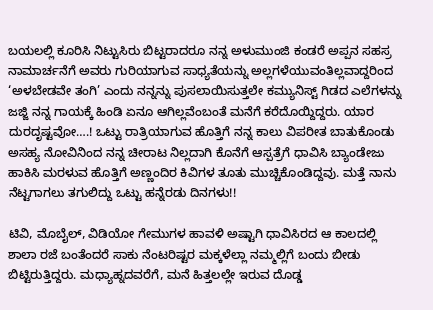ಬಯಲಲ್ಲಿ ಕೂರಿಸಿ ನಿಟ್ಟುಸಿರು ಬಿಟ್ಟರಾದರೂ ನನ್ನ ಅಳುಮುಂಜಿ ಕಂಡರೆ ಅಪ್ಪನ ಸಹಸ್ರ ನಾಮಾರ್ಚನೆಗೆ ಅವರು ಗುರಿಯಾಗುವ ಸಾಧ್ಯತೆಯನ್ನು ಅಲ್ಲಗಳೆಯುವಂತಿಲ್ಲವಾದ್ದರಿಂದ ‘ಅಳಬೇಡವೇ ತಂಗಿ’ ಎಂದು ನನ್ನನ್ನು ಪುಸಲಾಯಿಸುತ್ತಲೇ ಕಮ್ಯುನಿಸ್ಟ್ ಗಿಡದ ಎಲೆಗಳನ್ನು ಜಜ್ಜಿ ನನ್ನ ಗಾಯಕ್ಕೆ ಹಿಂಡಿ ಏನೂ ಆಗಿಲ್ಲವೆಂಬಂತೆ ಮನೆಗೆ ಕರೆದೊಯ್ದಿದ್ದರು. ಯಾರ ದುರದೃಷ್ಟವೋ….! ಒಟ್ಟು ರಾತ್ರಿಯಾಗುವ ಹೊತ್ತಿಗೆ ನನ್ನ ಕಾಲು ವಿಪರೀತ ಬಾತುಕೊಂಡು ಅಸಹ್ಯ ನೋವಿನಿಂದ ನನ್ನ ಚೀರಾಟ ನಿಲ್ಲದಾಗಿ ಕೊನೆಗೆ ಆಸ್ಪತ್ರೆಗೆ ಧಾವಿಸಿ ಬ್ಯಾಂಡೇಜು ಹಾಕಿಸಿ ಮರಳುವ ಹೊತ್ತಿಗೆ ಅಣ್ಣಂದಿರ ಕಿವಿಗಳ ತೂತು ಮುಚ್ಚಿಕೊಂಡಿದ್ದವು. ಮತ್ತೆ ನಾನು ನೆಟ್ಟಗಾಗಲು ತಗುಲಿದ್ದು ಒಟ್ಟು ಹನ್ನೆರಡು ದಿನಗಳು!!

ಟಿವಿ, ಮೊಬೈಲ್, ವಿಡಿಯೋ ಗೇಮುಗಳ ಹಾವಳಿ ಅಷ್ಟಾಗಿ ಧಾವಿಸಿರದ ಆ ಕಾಲದಲ್ಲಿ ಶಾಲಾ ರಜೆ ಬಂತೆಂದರೆ ಸಾಕು ನೆಂಟರಿಷ್ಟರ ಮಕ್ಕಳೆಲ್ಲಾ ನಮ್ಮಲ್ಲಿಗೆ ಬಂದು ಬೀಡು ಬಿಟ್ಟಿರುತ್ತಿದ್ದರು. ಮಧ್ಯಾಹ್ನದವರೆಗೆ, ಮನೆ ಹಿತ್ತಲಲ್ಲೇ ಇರುವ ದೊಡ್ಡ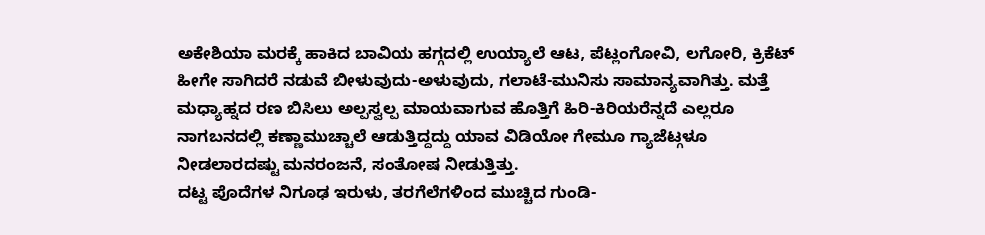ಅಕೇಶಿಯಾ ಮರಕ್ಕೆ ಹಾಕಿದ ಬಾವಿಯ ಹಗ್ಗದಲ್ಲಿ ಉಯ್ಯಾಲೆ ಆಟ, ಪೆಟ್ಲಂಗೋವಿ, ಲಗೋರಿ, ಕ್ರಿಕೆಟ್ ಹೀಗೇ ಸಾಗಿದರೆ ನಡುವೆ ಬೀಳುವುದು-ಅಳುವುದು, ಗಲಾಟೆ-ಮುನಿಸು ಸಾಮಾನ್ಯವಾಗಿತ್ತು. ಮತ್ತೆ ಮಧ್ಯಾಹ್ನದ ರಣ ಬಿಸಿಲು ಅಲ್ಪಸ್ವಲ್ಪ ಮಾಯವಾಗುವ ಹೊತ್ತಿಗೆ ಹಿರಿ-ಕಿರಿಯರೆನ್ನದೆ ಎಲ್ಲರೂ ನಾಗಬನದಲ್ಲಿ ಕಣ್ಣಾಮುಚ್ಚಾಲೆ ಆಡುತ್ತಿದ್ದದ್ದು ಯಾವ ವಿಡಿಯೋ ಗೇಮೂ ಗ್ಯಾಜೆಟ್ಗಳೂ ನೀಡಲಾರದಷ್ಟು ಮನರಂಜನೆ, ಸಂತೋಷ ನೀಡುತ್ತಿತ್ತು.
ದಟ್ಟ ಪೊದೆಗಳ ನಿಗೂಢ ಇರುಳು, ತರಗೆಲೆಗಳಿಂದ ಮುಚ್ಚಿದ ಗುಂಡಿ-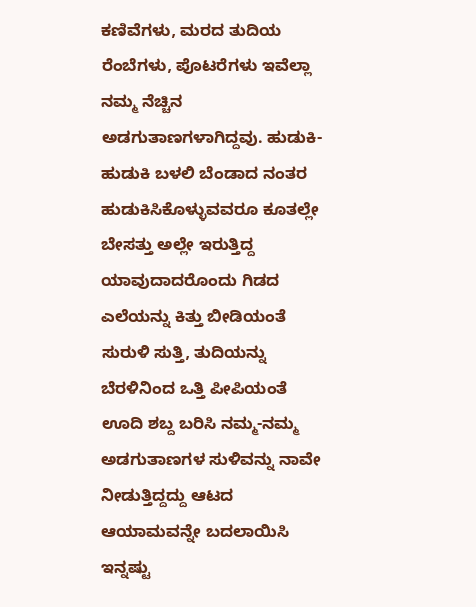ಕಣಿವೆಗಳು, ಮರದ ತುದಿಯ ರೆಂಬೆಗಳು, ಪೊಟರೆಗಳು ಇವೆಲ್ಲಾ ನಮ್ಮ ನೆಚ್ಚಿನ ಅಡಗುತಾಣಗಳಾಗಿದ್ದವು. ಹುಡುಕಿ-ಹುಡುಕಿ ಬಳಲಿ ಬೆಂಡಾದ ನಂತರ ಹುಡುಕಿಸಿಕೊಳ್ಳುವವರೂ ಕೂತಲ್ಲೇ ಬೇಸತ್ತು ಅಲ್ಲೇ ಇರುತ್ತಿದ್ದ ಯಾವುದಾದರೊಂದು ಗಿಡದ ಎಲೆಯನ್ನು ಕಿತ್ತು ಬೀಡಿಯಂತೆ ಸುರುಳಿ ಸುತ್ತಿ, ತುದಿಯನ್ನು ಬೆರಳಿನಿಂದ ಒತ್ತಿ ಪೀಪಿಯಂತೆ ಊದಿ ಶಬ್ದ ಬರಿಸಿ ನಮ್ಮ-ನಮ್ಮ ಅಡಗುತಾಣಗಳ ಸುಳಿವನ್ನು ನಾವೇ ನೀಡುತ್ತಿದ್ದದ್ದು ಆಟದ ಆಯಾಮವನ್ನೇ ಬದಲಾಯಿಸಿ ಇನ್ನಷ್ಟು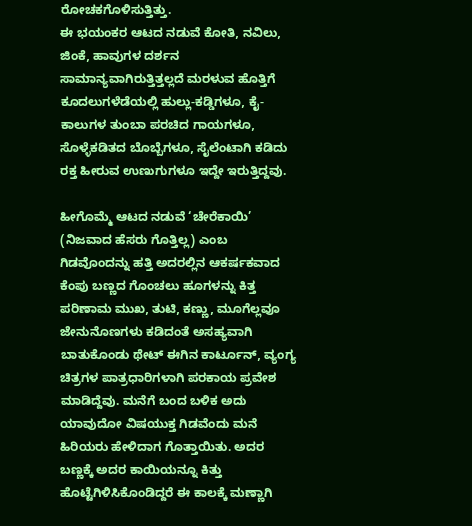ರೋಚಕಗೊಳಿಸುತ್ತಿತ್ತು.
ಈ ಭಯಂಕರ ಆಟದ ನಡುವೆ ಕೋತಿ, ನವಿಲು, ಜಿಂಕೆ, ಹಾವುಗಳ ದರ್ಶನ ಸಾಮಾನ್ಯವಾಗಿರುತ್ತಿತ್ತಲ್ಲದೆ ಮರಳುವ ಹೊತ್ತಿಗೆ ಕೂದಲುಗಳೆಡೆಯಲ್ಲಿ ಹುಲ್ಲು-ಕಡ್ಡಿಗಳೂ, ಕೈ-ಕಾಲುಗಳ ತುಂಬಾ ಪರಚಿದ ಗಾಯಗಳೂ, ಸೊಳ್ಳೆಕಡಿತದ ಬೊಬ್ಬೆಗಳೂ, ಸೈಲೆಂಟಾಗಿ ಕಡಿದು ರಕ್ತ ಹೀರುವ ಉಣುಗುಗಳೂ ಇದ್ದೇ ಇರುತ್ತಿದ್ದವು.

ಹೀಗೊಮ್ಮೆ ಆಟದ ನಡುವೆ ‘ಚೇರೆಕಾಯಿ’ (ನಿಜವಾದ ಹೆಸರು ಗೊತ್ತಿಲ್ಲ) ಎಂಬ ಗಿಡವೊಂದನ್ನು ಹತ್ತಿ ಅದರಲ್ಲಿನ ಆಕರ್ಷಕವಾದ ಕೆಂಪು ಬಣ್ಣದ ಗೊಂಚಲು ಹೂಗಳನ್ನು ಕಿತ್ತ ಪರಿಣಾಮ ಮುಖ, ತುಟಿ, ಕಣ್ಣು, ಮೂಗೆಲ್ಲವೂ ಜೇನುನೊಣಗಳು ಕಡಿದಂತೆ ಅಸಹ್ಯವಾಗಿ ಬಾತುಕೊಂಡು ಥೇಟ್ ಈಗಿನ ಕಾರ್ಟೂನ್, ವ್ಯಂಗ್ಯ ಚಿತ್ರಗಳ ಪಾತ್ರಧಾರಿಗಳಾಗಿ ಪರಕಾಯ ಪ್ರವೇಶ ಮಾಡಿದ್ದೆವು. ಮನೆಗೆ ಬಂದ ಬಳಿಕ ಅದು ಯಾವುದೋ ವಿಷಯುಕ್ತ ಗಿಡವೆಂದು ಮನೆ ಹಿರಿಯರು ಹೇಳಿದಾಗ ಗೊತ್ತಾಯಿತು. ಅದರ ಬಣ್ಣಕ್ಕೆ ಅದರ ಕಾಯಿಯನ್ನೂ ಕಿತ್ತು ಹೊಟ್ಟೆಗಿಳಿಸಿಕೊಂಡಿದ್ದರೆ ಈ ಕಾಲಕ್ಕೆ ಮಣ್ಣಾಗಿ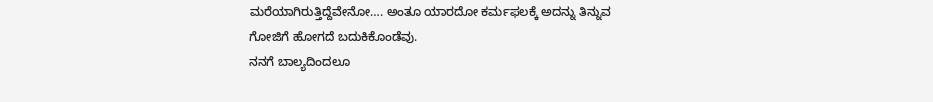ಮರೆಯಾಗಿರುತ್ತಿದ್ದೆವೇನೋ…. ಅಂತೂ ಯಾರದೋ ಕರ್ಮಫಲಕ್ಕೆ ಅದನ್ನು ತಿನ್ನುವ ಗೋಜಿಗೆ ಹೋಗದೆ ಬದುಕಿಕೊಂಡೆವು.
ನನಗೆ ಬಾಲ್ಯದಿಂದಲೂ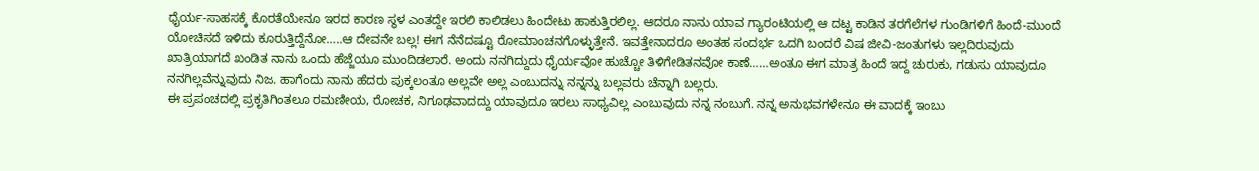ಧೈರ್ಯ-ಸಾಹಸಕ್ಕೆ ಕೊರತೆಯೇನೂ ಇರದ ಕಾರಣ ಸ್ಥಳ ಎಂತದ್ದೇ ಇರಲಿ ಕಾಲಿಡಲು ಹಿಂದೇಟು ಹಾಕುತ್ತಿರಲಿಲ್ಲ. ಆದರೂ ನಾನು ಯಾವ ಗ್ಯಾರಂಟಿಯಲ್ಲಿ ಆ ದಟ್ಟ ಕಾಡಿನ ತರಗೆಲೆಗಳ ಗುಂಡಿಗಳಿಗೆ ಹಿಂದೆ-ಮುಂದೆ ಯೋಚಿಸದೆ ಇಳಿದು ಕೂರುತ್ತಿದ್ದೆನೋ…..ಆ ದೇವನೇ ಬಲ್ಲ! ಈಗ ನೆನೆದಷ್ಟೂ ರೋಮಾಂಚನಗೊಳ್ಳುತ್ತೇನೆ. ಇವತ್ತೇನಾದರೂ ಅಂತಹ ಸಂದರ್ಭ ಒದಗಿ ಬಂದರೆ ವಿಷ ಜೀವಿ-ಜಂತುಗಳು ಇಲ್ಲದಿರುವುದು ಖಾತ್ರಿಯಾಗದೆ ಖಂಡಿತ ನಾನು ಒಂದು ಹೆಜ್ಜೆಯೂ ಮುಂದಿಡಲಾರೆ. ಅಂದು ನನಗಿದ್ದುದು ಧೈರ್ಯವೋ ಹುಚ್ಚೋ ತಿಳಿಗೇಡಿತನವೋ ಕಾಣೆ……ಅಂತೂ ಈಗ ಮಾತ್ರ ಹಿಂದೆ ಇದ್ದ ಚುರುಕು, ಗಡುಸು ಯಾವುದೂ ನನಗಿಲ್ಲವೆನ್ನುವುದು ನಿಜ. ಹಾಗೆಂದು ನಾನು ಹೆದರು ಪುಕ್ಕಲಂತೂ ಅಲ್ಲವೇ ಅಲ್ಲ ಎಂಬುದನ್ನು ನನ್ನನ್ನು ಬಲ್ಲವರು ಚೆನ್ನಾಗಿ ಬಲ್ಲರು.
ಈ ಪ್ರಪಂಚದಲ್ಲಿ ಪ್ರಕೃತಿಗಿಂತಲೂ ರಮಣೀಯ, ರೋಚಕ, ನಿಗೂಢವಾದದ್ದು ಯಾವುದೂ ಇರಲು ಸಾಧ್ಯವಿಲ್ಲ ಎಂಬುವುದು ನನ್ನ ನಂಬುಗೆ. ನನ್ನ ಅನುಭವಗಳೇನೂ ಈ ವಾದಕ್ಕೆ ಇಂಬು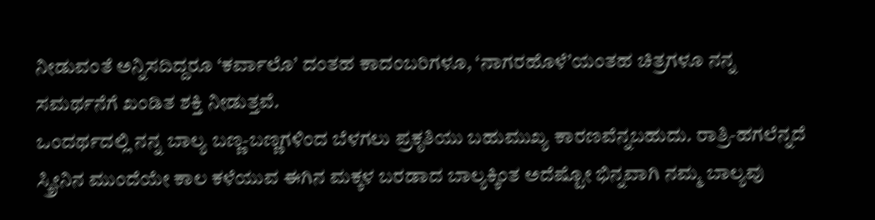ನೀಡುವಂತೆ ಅನ್ನಿಸದಿದ್ದರೂ ‘ಕರ್ವಾಲೊ’ ದಂತಹ ಕಾದಂಬರಿಗಳೂ, ‘ನಾಗರಹೊಳೆ’ಯಂತಹ ಚಿತ್ರಗಳೂ ನನ್ನ ಸಮರ್ಥನೆಗೆ ಖಂಡಿತ ಶಕ್ತಿ ನೀಡುತ್ತವೆ.
ಒಂದರ್ಥದಲ್ಲಿ ನನ್ನ ಬಾಲ್ಯ ಬಣ್ಣ-ಬಣ್ಣಗಳಿಂದ ಬೆಳಗಲು ಪ್ರಕೃತಿಯು ಬಹುಮುಖ್ಯ ಕಾರಣವೆನ್ನಬಹುದು. ರಾತ್ರಿ-ಹಗಲೆನ್ನದೆ ಸ್ಕ್ರೀನಿನ ಮುಂದೆಯೇ ಕಾಲ ಕಳೆಯುವ ಈಗಿನ ಮಕ್ಕಳ ಬರಡಾದ ಬಾಲ್ಯಕ್ಕಿಂತ ಅದೆಷ್ಟೋ ಭಿನ್ನವಾಗಿ ನಮ್ಮ ಬಾಲ್ಯವು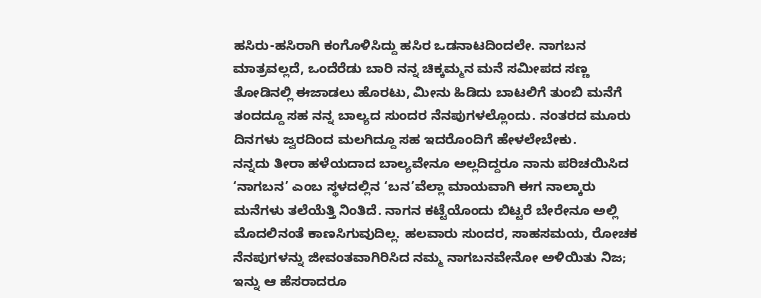ಹಸಿರು-ಹಸಿರಾಗಿ ಕಂಗೊಳಿಸಿದ್ದು ಹಸಿರ ಒಡನಾಟದಿಂದಲೇ. ನಾಗಬನ ಮಾತ್ರವಲ್ಲದೆ, ಒಂದೆರೆಡು ಬಾರಿ ನನ್ನ ಚಿಕ್ಕಮ್ಮನ ಮನೆ ಸಮೀಪದ ಸಣ್ಣ ತೋಡಿನಲ್ಲಿ ಈಜಾಡಲು ಹೊರಟು, ಮೀನು ಹಿಡಿದು ಬಾಟಲಿಗೆ ತುಂಬಿ ಮನೆಗೆ ತಂದದ್ದೂ ಸಹ ನನ್ನ ಬಾಲ್ಯದ ಸುಂದರ ನೆನಪುಗಳಲ್ಲೊಂದು. ನಂತರದ ಮೂರು ದಿನಗಳು ಜ್ವರದಿಂದ ಮಲಗಿದ್ದೂ ಸಹ ಇದರೊಂದಿಗೆ ಹೇಳಲೇಬೇಕು.
ನನ್ನದು ತೀರಾ ಹಳೆಯದಾದ ಬಾಲ್ಯವೇನೂ ಅಲ್ಲದಿದ್ದರೂ ನಾನು ಪರಿಚಯಿಸಿದ ‘ನಾಗಬನ’ ಎಂಬ ಸ್ಥಳದಲ್ಲಿನ ‘ಬನ’ವೆಲ್ಲಾ ಮಾಯವಾಗಿ ಈಗ ನಾಲ್ಕಾರು ಮನೆಗಳು ತಲೆಯೆತ್ತಿ ನಿಂತಿದೆ. ನಾಗನ ಕಟ್ಟೆಯೊಂದು ಬಿಟ್ಟರೆ ಬೇರೇನೂ ಅಲ್ಲಿ ಮೊದಲಿನಂತೆ ಕಾಣಸಿಗುವುದಿಲ್ಲ. ಹಲವಾರು ಸುಂದರ, ಸಾಹಸಮಯ, ರೋಚಕ ನೆನಪುಗಳನ್ನು ಜೀವಂತವಾಗಿರಿಸಿದ ನಮ್ಮ ನಾಗಬನವೇನೋ ಅಳಿಯಿತು ನಿಜ; ಇನ್ನು ಆ ಹೆಸರಾದರೂ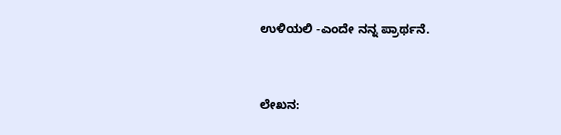ಉಳಿಯಲಿ -ಎಂದೇ ನನ್ನ ಪ್ರಾರ್ಥನೆ.


ಲೇಖನ: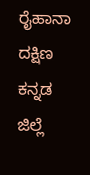ರೈಹಾನಾ
ದಕ್ಷಿಣ ಕನ್ನಡ ಜಿಲ್ಲೆ